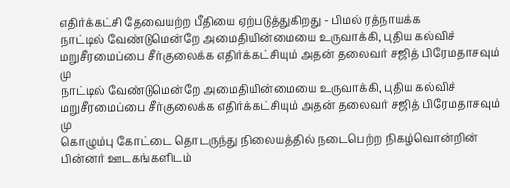எதிர்க்கட்சி தேவையற்ற பீதியை ஏற்படுத்துகிறது - பிமல் ரத்நாயக்க
நாட்டில் வேண்டுமென்றே அமைதியின்மையை உருவாக்கி, புதிய கல்விச் மறுசீரமைப்பை சீர்குலைக்க எதிர்க்கட்சியும் அதன் தலைவர் சஜித் பிரேமதாசவும் மு
நாட்டில் வேண்டுமென்றே அமைதியின்மையை உருவாக்கி, புதிய கல்விச் மறுசீரமைப்பை சீர்குலைக்க எதிர்க்கட்சியும் அதன் தலைவர் சஜித் பிரேமதாசவும் மு
கொழும்பு கோட்டை தொடருந்து நிலையத்தில் நடைபெற்ற நிகழ்வொன்றின் பின்னர் ஊடகங்களிடம்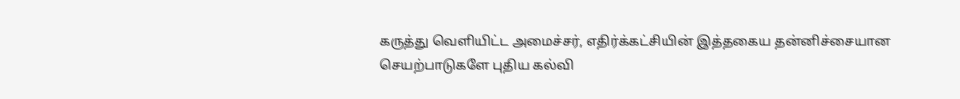கருத்து வெளியிட்ட அமைச்சர், எதிர்க்கட்சியின் இத்தகைய தன்னிச்சையான செயற்பாடுகளே புதிய கல்வி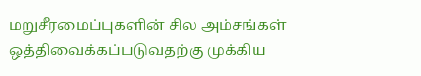மறுசீரமைப்புகளின் சில அம்சங்கள் ஒத்திவைக்கப்படுவதற்கு முக்கிய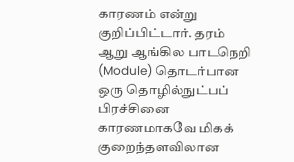காரணம் என்று குறிப்பிட்டார். தரம் ஆறு ஆங்கில பாடநெறி (Module) தொடர்பான ஒரு தொழில்நுட்பப் பிரச்சினை காரணமாகவே மிகக் குறைந்தளவிலான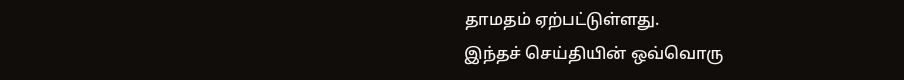தாமதம் ஏற்பட்டுள்ளது.
இந்தச் செய்தியின் ஒவ்வொரு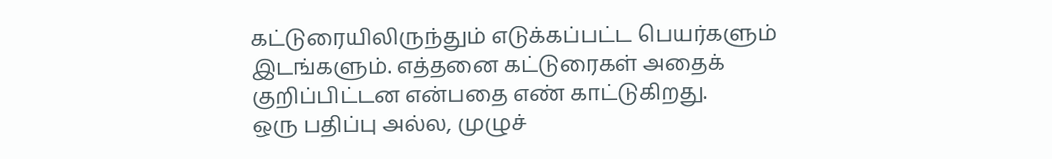கட்டுரையிலிருந்தும் எடுக்கப்பட்ட பெயர்களும் இடங்களும். எத்தனை கட்டுரைகள் அதைக் குறிப்பிட்டன என்பதை எண் காட்டுகிறது.
ஒரு பதிப்பு அல்ல, முழுச்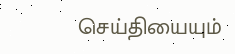செய்தியையும்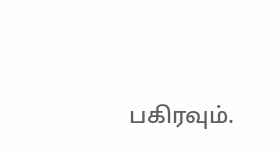பகிரவும்.